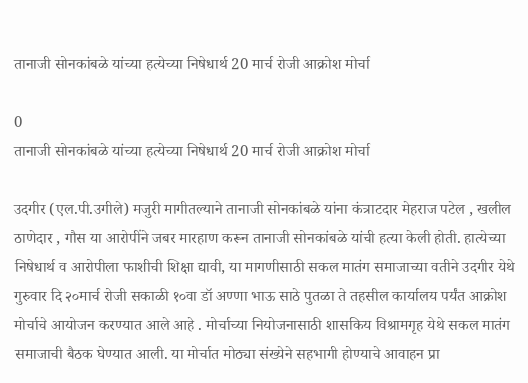तानाजी सोनकांबळे यांच्या हत्येच्या निषेधार्थ 20 मार्च रोजी आक्रोश मोर्चा

0
तानाजी सोनकांबळे यांच्या हत्येच्या निषेधार्थ 20 मार्च रोजी आक्रोश मोर्चा

उदगीर (एल.पी.उगीले) मजुरी मागीतल्याने तानाजी सोनकांबळे यांना कंत्राटदार मेहराज पटेल , खलील ठाणेदार , गौस या आरोपींने जबर मारहाण करून तानाजी सोनकांबळे यांची हत्या केली होती. हात्येच्या निषेधार्थ व आरोपीला फाशीची शिक्षा द्यावी, या मागणीसाठी सकल मातंग समाजाच्या वतीने उदगीर येथे गुरुवार दि २०मार्च रोजी सकाळी १०वा डॉ अण्णा भाऊ साठे पुतळा ते तहसील कार्यालय पर्यंत आक्रोश मोर्चाचे आयोजन करण्यात आले आहे . मोर्चाच्या नियोजनासाठी शासकिय विश्रामगृह येथे सकल मातंग समाजाची बैठक घेण्यात आली. या मोर्चात मोठ्या संख्येने सहभागी होण्याचे आवाहन प्रा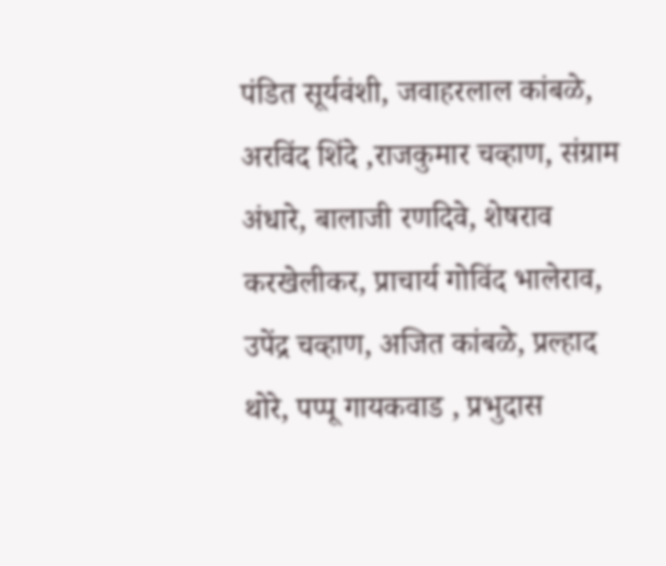पंडित सूर्यवंशी, जवाहरलाल कांबळे, अरविंद शिंदे ,राजकुमार चव्हाण, संग्राम अंधारे, बालाजी रणदिवे, शेषराव करखेलीकर, प्राचार्य गोविंद भालेराव, उपेंद्र चव्हाण, अजित कांबळे, प्रल्हाद थोरे, पप्पू गायकवाड , प्रभुदास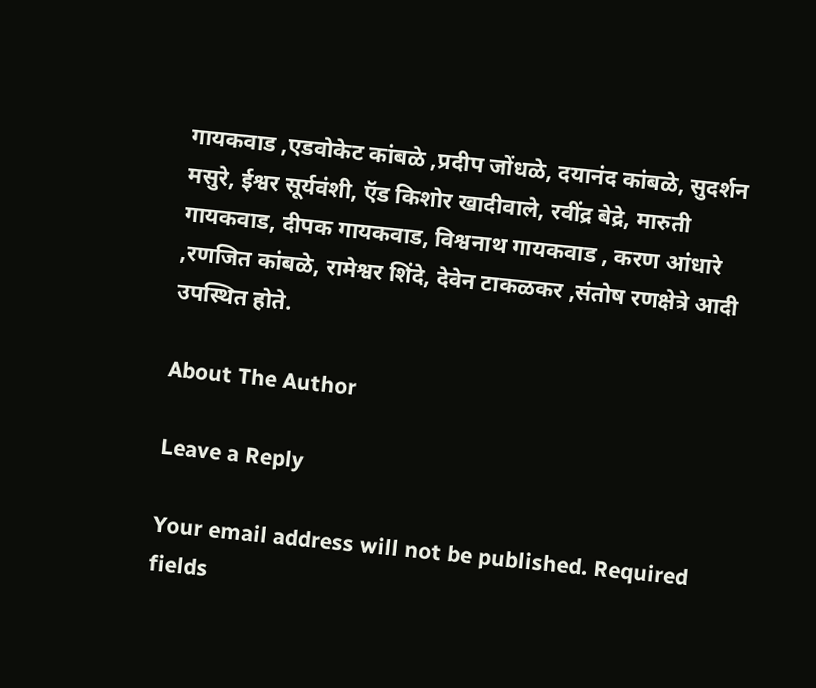गायकवाड ,एडवोकेट कांबळे ,प्रदीप जोंधळे, दयानंद कांबळे, सुदर्शन मसुरे, ईश्वर सूर्यवंशी, ऍड किशोर खादीवाले, रवींद्र बेद्रे, मारुती गायकवाड, दीपक गायकवाड, विश्वनाथ गायकवाड , करण आंधारे ,रणजित कांबळे, रामेश्वर शिंदे, देवेन टाकळकर ,संतोष रणक्षेत्रे आदी उपस्थित होते.

About The Author

Leave a Reply

Your email address will not be published. Required fields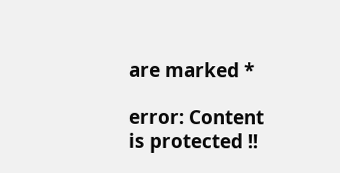are marked *

error: Content is protected !!